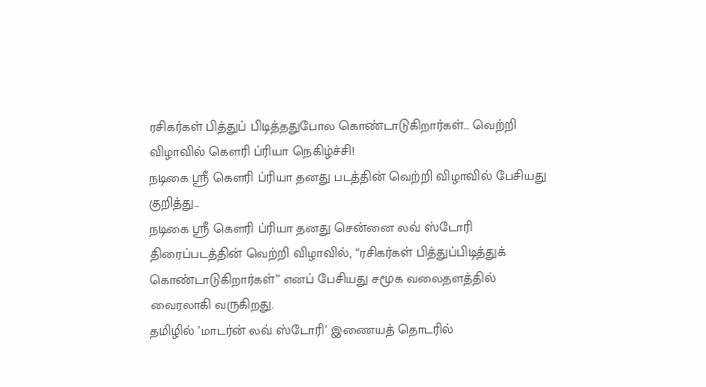ரசிகர்கள் பித்துப் பிடித்ததுபோல கொண்டாடுகிறார்கள்... வெற்றி விழாவில் கௌரி ப்ரியா நெகிழ்ச்சி!
நடிகை ஸ்ரீ கௌரி ப்ரியா தனது படத்தின் வெற்றி விழாவில் பேசியது குறித்து...
நடிகை ஸ்ரீ கௌரி ப்ரியா தனது சென்னை லவ் ஸ்டோரி திரைப்படத்தின் வெற்றி விழாவில், “ரசிகர்கள் பித்துப்பிடித்துக் கொண்டாடுகிறார்கள்” எனப் பேசியது சமூக வலைதளத்தில் வைரலாகி வருகிறது.
தமிழில் ’மாடர்ன் லவ் ஸ்டோரி’ இணையத் தொடரில்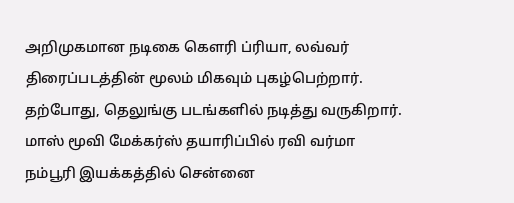அறிமுகமான நடிகை கௌரி ப்ரியா, லவ்வர் திரைப்படத்தின் மூலம் மிகவும் புகழ்பெற்றார். தற்போது, தெலுங்கு படங்களில் நடித்து வருகிறார்.
மாஸ் மூவி மேக்கர்ஸ் தயாரிப்பில் ரவி வர்மா நம்பூரி இயக்கத்தில் சென்னை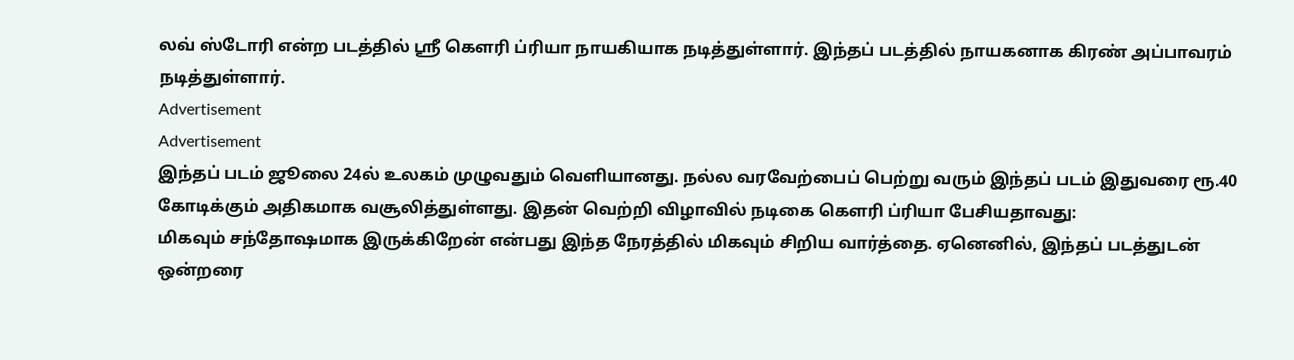லவ் ஸ்டோரி என்ற படத்தில் ஸ்ரீ கௌரி ப்ரியா நாயகியாக நடித்துள்ளார். இந்தப் படத்தில் நாயகனாக கிரண் அப்பாவரம் நடித்துள்ளார்.
Advertisement
Advertisement
இந்தப் படம் ஜூலை 24ல் உலகம் முழுவதும் வெளியானது. நல்ல வரவேற்பைப் பெற்று வரும் இந்தப் படம் இதுவரை ரூ.40 கோடிக்கும் அதிகமாக வசூலித்துள்ளது. இதன் வெற்றி விழாவில் நடிகை கௌரி ப்ரியா பேசியதாவது:
மிகவும் சந்தோஷமாக இருக்கிறேன் என்பது இந்த நேரத்தில் மிகவும் சிறிய வார்த்தை. ஏனெனில், இந்தப் படத்துடன் ஒன்றரை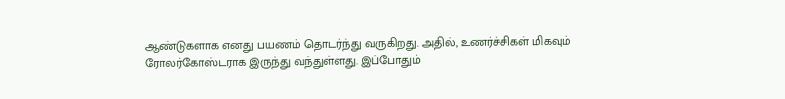ஆண்டுகளாக எனது பயணம் தொடர்ந்து வருகிறது. அதில், உணர்ச்சிகள் மிகவும் ரோலர்கோஸ்டராக இருந்து வந்துள்ளது. இப்போதும்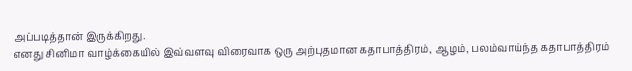அப்படித்தான் இருக்கிறது.
எனது சினிமா வாழ்க்கையில் இவ்வளவு விரைவாக ஒரு அற்புதமான கதாபாத்திரம், ஆழம், பலம்வாய்ந்த கதாபாத்திரம்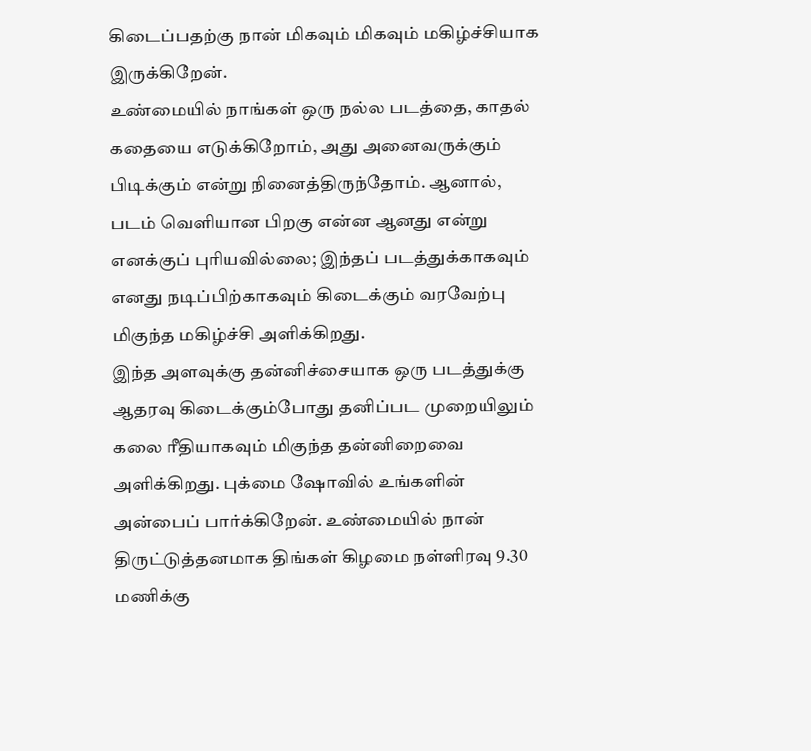கிடைப்பதற்கு நான் மிகவும் மிகவும் மகிழ்ச்சியாக இருக்கிறேன்.
உண்மையில் நாங்கள் ஒரு நல்ல படத்தை, காதல் கதையை எடுக்கிறோம், அது அனைவருக்கும் பிடிக்கும் என்று நினைத்திருந்தோம். ஆனால், படம் வெளியான பிறகு என்ன ஆனது என்று எனக்குப் புரியவில்லை; இந்தப் படத்துக்காகவும் எனது நடிப்பிற்காகவும் கிடைக்கும் வரவேற்பு மிகுந்த மகிழ்ச்சி அளிக்கிறது.
இந்த அளவுக்கு தன்னிச்சையாக ஒரு படத்துக்கு ஆதரவு கிடைக்கும்போது தனிப்பட முறையிலும் கலை ரீதியாகவும் மிகுந்த தன்னிறைவை அளிக்கிறது. புக்மை ஷோவில் உங்களின் அன்பைப் பார்க்கிறேன். உண்மையில் நான் திருட்டுத்தனமாக திங்கள் கிழமை நள்ளிரவு 9.30 மணிக்கு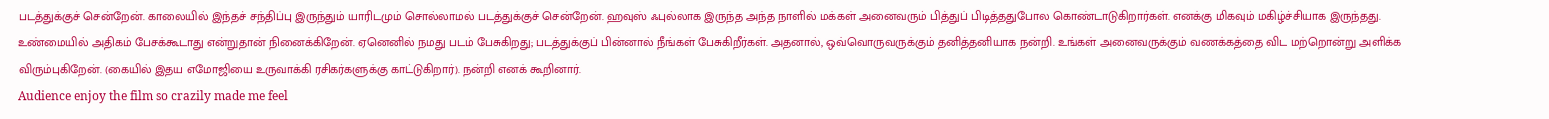படத்துக்குச் சென்றேன். காலையில் இந்தச் சந்திப்பு இருந்தும் யாரிடமும் சொல்லாமல் படத்துக்குச் சென்றேன். ஹவுஸ் ஃபுல்லாக இருந்த அந்த நாளில் மக்கள் அனைவரும் பித்துப் பிடித்ததுபோல கொண்டாடுகிறார்கள். எனக்கு மிகவும் மகிழ்ச்சியாக இருந்தது.
உண்மையில் அதிகம் பேசக்கூடாது என்றுதான் நினைக்கிறேன். ஏனெனில் நமது படம் பேசுகிறது; படத்துக்குப் பின்னால் நீங்கள் பேசுகிறீர்கள். அதனால், ஒவ்வொருவருக்கும் தனித்தனியாக நன்றி. உங்கள் அனைவருக்கும் வணக்கத்தை விட மற்றொன்று அளிக்க விரும்புகிறேன். (கையில் இதய எமோஜியை உருவாக்கி ரசிகர்களுக்கு காட்டுகிறார்). நன்றி எனக் கூறினார்.
Audience enjoy the film so crazily made me feel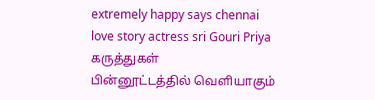extremely happy says chennai love story actress sri Gouri Priya
கருத்துகள்
பின்னூட்டத்தில் வெளியாகும்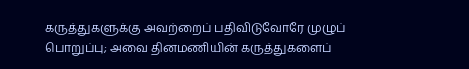கருத்துகளுக்கு அவற்றைப் பதிவிடுவோரே முழுப் பொறுப்பு; அவை தினமணியின் கருத்துகளைப்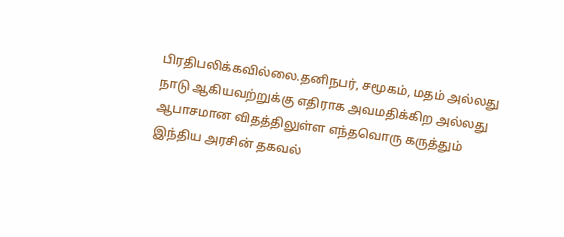பிரதிபலிக்கவில்லை.தனிநபர், சமூகம், மதம் அல்லது நாடு ஆகியவற்றுக்கு எதிராக அவமதிக்கிற அல்லது ஆபாசமான விதத்திலுள்ள எந்தவொரு கருத்தும் இந்திய அரசின் தகவல்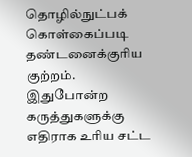தொழில்நுட்பக் கொள்கைப்படி தண்டனைக்குரிய குற்றம். இதுபோன்ற கருத்துகளுக்கு எதிராக உரிய சட்ட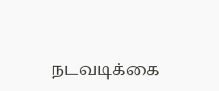நடவடிக்கை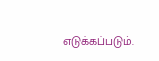எடுக்கப்படும்.